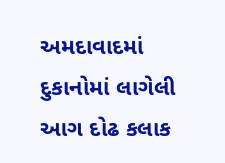અમદાવાદમાં દુકાનોમાં લાગેલી આગ દોઢ કલાક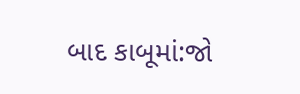બાદ કાબૂમાં:જો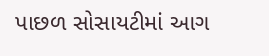પાછળ સોસાયટીમાં આગ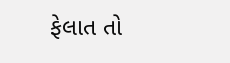ફેલાત તો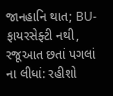જાનહાનિ થાત; BU-ફાયરસેફ્ટી નથી, રજૂઆત છતાં પગલાં ના લીધાં: રહીશો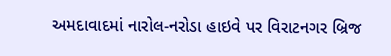અમદાવાદમાં નારોલ-નરોડા હાઇવે પર વિરાટનગર બ્રિજ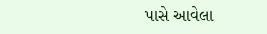પાસે આવેલા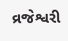વ્રજેશ્વરી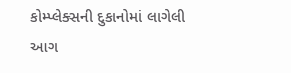કોમ્પ્લેક્સની દુકાનોમાં લાગેલી આગ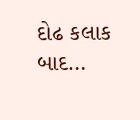દોઢ કલાક બાદ…